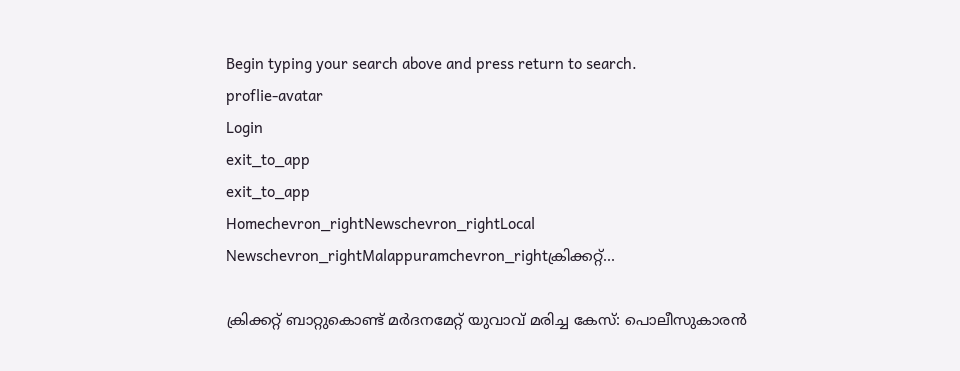Begin typing your search above and press return to search.
proflie-avatar
Login
exit_to_app
exit_to_app
Homechevron_rightNewschevron_rightLocal Newschevron_rightMalappuramchevron_rightക്രിക്കറ്റ്...

ക്രിക്കറ്റ് ബാറ്റുകൊണ്ട് മർദനമേറ്റ് യുവാവ് മരിച്ച കേസ്: പൊലീസുകാരൻ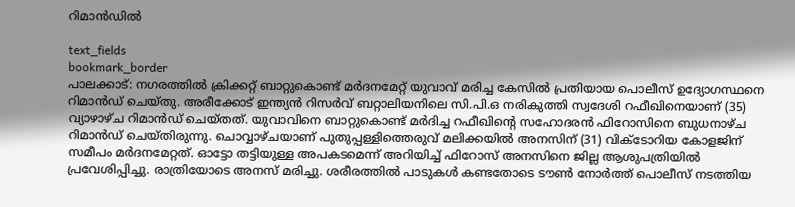റിമാൻഡിൽ

text_fields
bookmark_border
പാലക്കാട്: നഗരത്തിൽ ക്രിക്കറ്റ് ബാറ്റുകൊണ്ട് മർദനമേറ്റ് യുവാവ് മരിച്ച കേസിൽ പ്രതിയായ പൊലീസ് ഉദ്യോഗസ്ഥനെ റിമാൻഡ് ചെയ്തു. അരീക്കോട് ഇന്ത്യൻ റിസർവ് ബറ്റാലിയനിലെ സി.പി.ഒ നരികുത്തി സ്വദേശി റഫീഖിനെയാണ് (35) വ്യാഴാഴ്ച റിമാൻഡ് ചെയ്തത്. യുവാവിനെ ബാറ്റുകൊണ്ട് മർദിച്ച റഫീഖിന്‍റെ സഹോദരൻ ഫിറോസിനെ ബുധനാഴ്ച റിമാൻഡ് ചെയ്തിരുന്നു. ചൊവ്വാഴ്ചയാണ് പുതുപ്പള്ളിത്തെരുവ് മലിക്കയിൽ അനസിന് (31) വിക്ടോറിയ കോളജിന് സമീപം മർദനമേറ്റത്. ഓട്ടോ തട്ടിയുള്ള അപകടമെന്ന് അറിയിച്ച് ഫിറോസ് അനസിനെ ജില്ല ആശുപത്രിയിൽ പ്രവേശിപ്പിച്ചു. രാത്രിയോടെ അനസ് മരിച്ചു. ശരീരത്തിൽ പാടുകൾ കണ്ടതോടെ ടൗൺ നോർത്ത് പൊലീസ് നടത്തിയ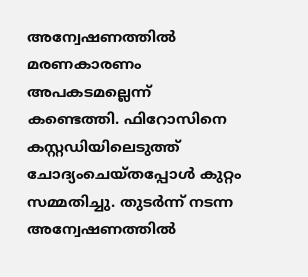അന്വേഷണത്തിൽ മരണകാരണം അപകടമല്ലെന്ന് കണ്ടെത്തി. ഫിറോസിനെ കസ്റ്റഡിയിലെടുത്ത് ചോദ്യംചെയ്തപ്പോൾ കുറ്റം സമ്മതിച്ചു. തുടർന്ന് നടന്ന അന്വേഷണത്തിൽ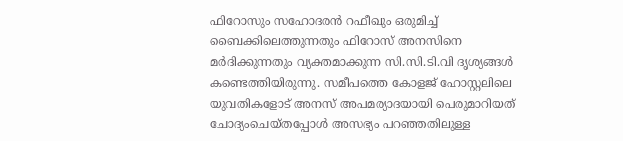ഫിറോസും സഹോദരൻ റഫീഖും ഒരുമിച്ച് ബൈക്കിലെത്തുന്നതും ഫിറോസ് അനസിനെ മർദിക്കുന്നതും വ്യക്തമാക്കുന്ന സി.സി.ടി.വി ദൃശ്യങ്ങൾ കണ്ടെത്തിയിരുന്നു. സമീപത്തെ കോളജ് ഹോസ്റ്റലിലെ യുവതികളോട് അനസ് അപമര്യാദയായി പെരുമാറിയത് ചോദ്യംചെയ്തപ്പോൾ അസഭ്യം പറഞ്ഞതിലുള്ള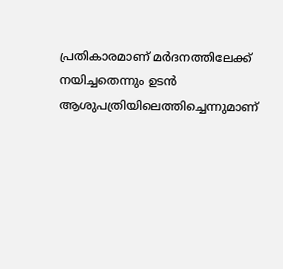പ്രതികാരമാണ് മർദനത്തിലേക്ക് നയിച്ചതെന്നും ഉടൻ ആശുപത്രിയിലെത്തിച്ചെന്നുമാണ്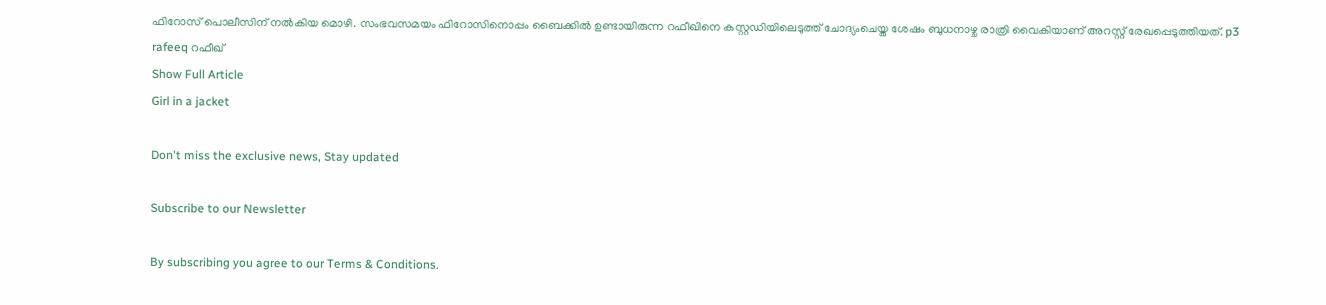ഫിറോസ് പൊലീസിന് നൽകിയ മൊഴി. സംഭവസമയം ഫിറോസിനൊപ്പം ബൈക്കിൽ ഉണ്ടായിരുന്ന റഫീഖിനെ കസ്റ്റഡിയിലെടുത്ത് ചോദ്യംചെയ്ത ശേഷം ബുധനാഴ്ച രാത്രി വൈകിയാണ് അറസ്റ്റ് രേഖപ്പെടുത്തിയത്. p3 rafeeq റഫീഖ്
Show Full Article
Girl in a jacket

Don't miss the exclusive news, Stay updated

Subscribe to our Newsletter

By subscribing you agree to our Terms & Conditions.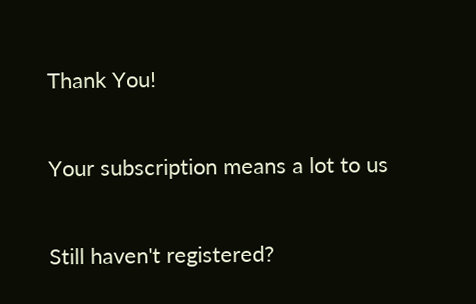Thank You!

Your subscription means a lot to us

Still haven't registered?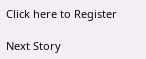Click here to Register

Next Story